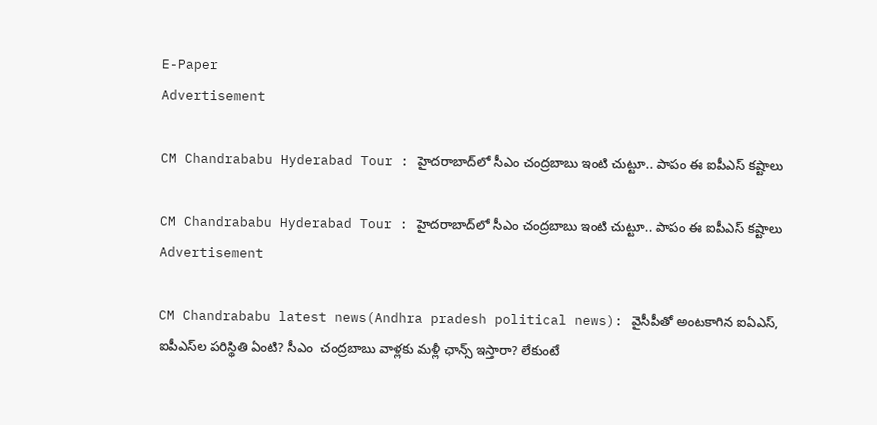E-Paper
Advertisement

CM Chandrababu Hyderabad Tour : హైదరాబాద్‌లో సీఎం చంద్రబాబు ఇంటి చుట్టూ.. పాపం ఈ ఐపీఎస్‌ కష్టాలు

CM Chandrababu Hyderabad Tour : హైదరాబాద్‌లో సీఎం చంద్రబాబు ఇంటి చుట్టూ.. పాపం ఈ ఐపీఎస్‌ కష్టాలు
Advertisement

CM Chandrababu latest news(Andhra pradesh political news): వైసీపీతో అంటకాగిన ఐఏఎస్, ఐపీఎస్‌ల పరిస్థితి ఏంటి? సీఎం  చంద్రబాబు వాళ్లకు మళ్లీ ఛాన్స్ ఇస్తారా? లేకుంటే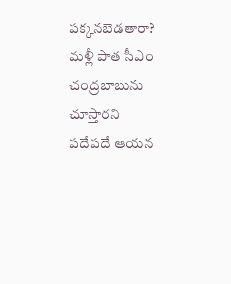పక్కనబెడతారా? మళ్లీ పాత సీఎం చంద్రబాబును చూస్తారని పదేపదే ఆయన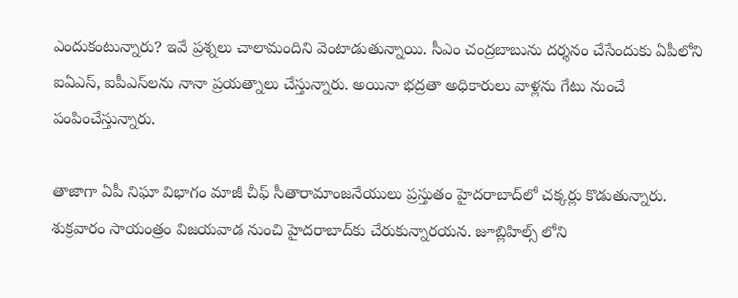ఎందుకంటున్నారు? ఇవే ప్రశ్నలు చాలామందిని వెంటాడుతున్నాయి. సీఎం చంద్రబాబును దర్శనం చేసేందుకు ఏపీలోని ఐఏఎస్, ఐపీఎస్‌లను నానా ప్రయత్నాలు చేస్తున్నారు. అయినా భద్రతా అధికారులు వాళ్లను గేటు నుంచే పంపించేస్తున్నారు.

తాజాగా ఏపీ నిఘా విభాగం మాజీ చీఫ్ సీతారామాంజనేయులు ప్రస్తుతం హైదరాబాద్‌లో చక్కర్లు కొడుతున్నారు. శుక్రవారం సాయంత్రం విజయవాడ నుంచి హైదరాబాద్‌కు చేరుకున్నారయన. జూబ్లిహిల్స్‌ లోని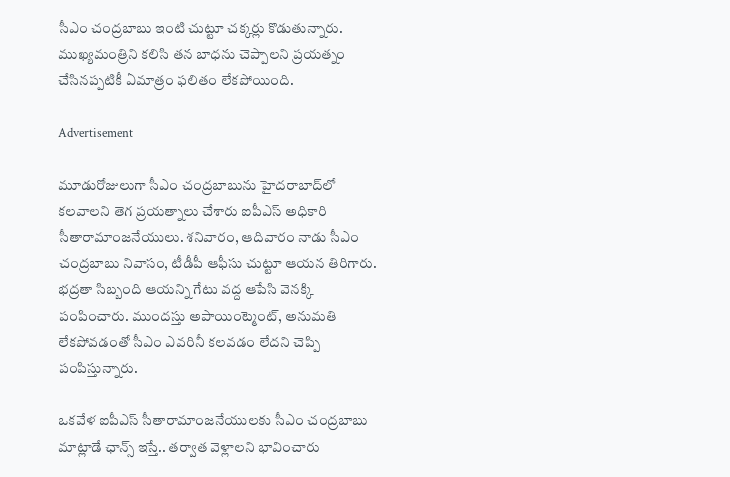సీఎం చంద్రబాబు ఇంటి చుట్టూ చక్కర్లు కొడుతున్నారు. ముఖ్యమంత్రిని కలిసి తన బాధను చెప్పాలని ప్రయత్నం చేసినప్పటికీ ఏమాత్రం ఫలితం లేకపోయింది.

Advertisement

మూడురోజులుగా సీఎం చంద్రబాబును హైదరాబాద్‌‌లో కలవాలని తెగ ప్రయత్నాలు చేశారు ఐపీఎస్ అధికారి సీతారామాంజనేయులు. శనివారం, ఆదివారం నాడు సీఎం చంద్రబాబు నివాసం, టీడీపీ ఆఫీసు చుట్టూ ఆయన తిరిగారు. భద్రతా సిబ్బంది ఆయన్ని గేటు వద్ద ఆపేసి వెనక్కి పంపించారు. ముందస్తు అపాయింట్మెంట్‌, అనుమతి లేకపోవడంతో సీఎం ఎవరినీ కలవడం లేదని చెప్పి పంపిస్తున్నారు.

ఒకవేళ ఐపీఎస్ సీతారామాంజనేయులకు సీఎం చంద్రబాబు మాట్లాడే ఛాన్స్ ఇస్తే.. తర్వాత వెళ్లాలని భావించారు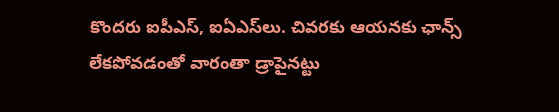కొందరు ఐపీఎస్, ఐఏఎస్‌లు. చివరకు ఆయనకు ఛాన్స్ లేకపోవడంతో వారంతా డ్రాపైనట్టు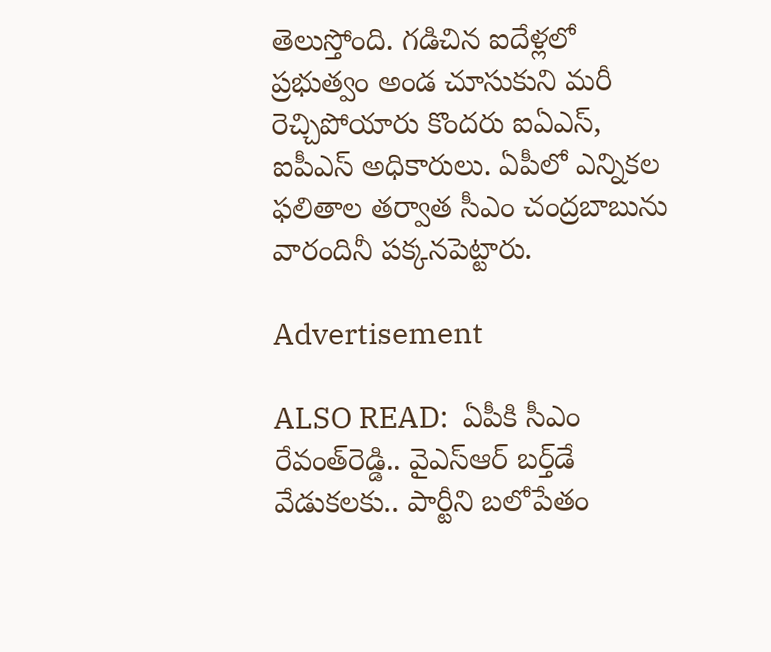తెలుస్తోంది. గడిచిన ఐదేళ్లలో ప్రభుత్వం అండ చూసుకుని మరీ రెచ్చిపోయారు కొందరు ఐఏఎస్, ఐపీఎస్ అధికారులు. ఏపీలో ఎన్నికల ఫలితాల తర్వాత సీఎం చంద్రబాబును వారందినీ పక్కనపెట్టారు.

Advertisement

ALSO READ:  ఏపీకి సీఎం రేవంత్‌రెడ్డి.. వైఎస్ఆర్ బర్త్‌డే వేడుకలకు.. పార్టీని బలోపేతం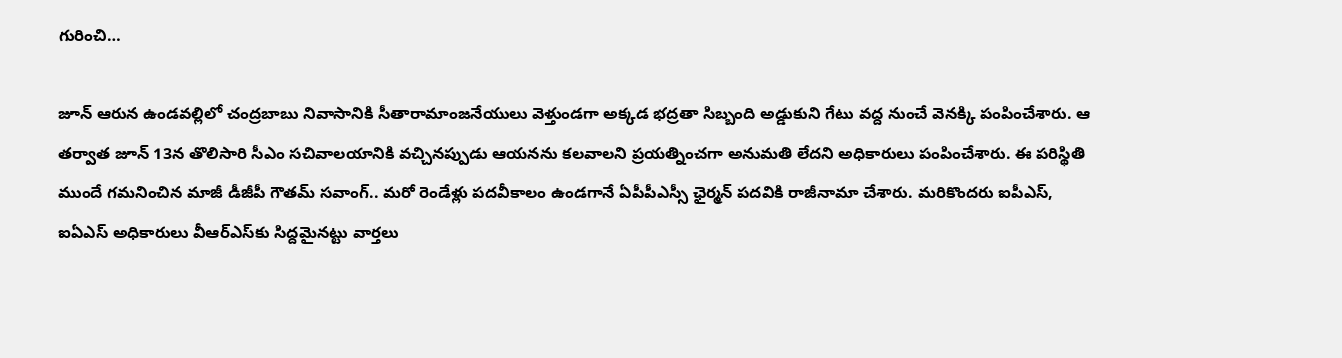గురించి…

జూన్ ఆరున ఉండవల్లిలో చంద్రబాబు నివాసానికి సీతారామాంజనేయులు వెళ్తుండగా అక్కడ భద్రతా సిబ్బంది అడ్డుకుని గేటు వద్ద నుంచే వెనక్కి పంపించేశారు. ఆ తర్వాత జూన్ 13న తొలిసారి సీఎం సచివాలయానికి వచ్చినప్పుడు ఆయనను కలవాలని ప్రయత్నించగా అనుమతి లేదని అధికారులు పంపించేశారు. ఈ పరిస్థితి ముందే గమనించిన మాజీ డీజీపీ గౌతమ్ సవాంగ్.. మరో రెండేళ్లు పదవీకాలం ఉండగానే ఏపీపీఎస్సీ ఛైర్మన్ పదవికి రాజీనామా చేశారు. మరికొందరు ఐపీఎస్, ఐఏఎస్ అధికారులు వీఆర్‌ఎస్‌కు సిద్దమైనట్టు వార్తలు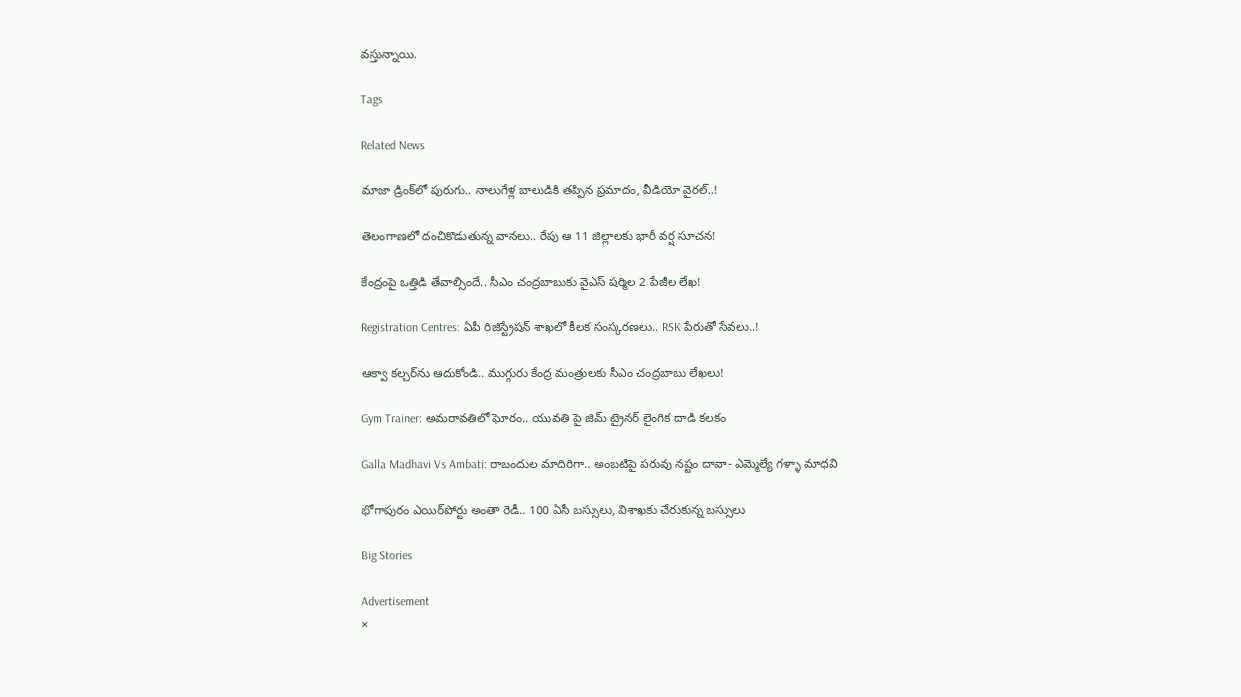వస్తున్నాయి.

Tags

Related News

మాజా డ్రింక్‌లో పురుగు.. నాలుగేళ్ల బాలుడికి తప్పిన ప్రమాదం, వీడియో వైరల్..!

తెలంగాణలో దంచికొడుతున్న వానలు.. రేపు ఆ 11 జిల్లాలకు భారీ వర్ష సూచన!

కేంద్రంపై ఒత్తిడి తేవాల్సిందే.. సీఎం చంద్రబాబుకు వైఎస్ షర్మిల 2 పేజీల లేఖ!

Registration Centres: ఏపీ రిజిస్ట్రేషన్ శాఖలో కీలక సంస్కరణలు.. RSK పేరుతో సేవలు..!

ఆక్వా కల్చర్‌ను ఆదుకోండి.. ముగ్గురు కేంద్ర మంత్రులకు సీఎం చంద్రబాబు లేఖలు!

Gym Trainer: అమరావతిలో ఘోరం.. యువతి పై జిమ్ ట్రైనర్ లైంగిక దాడి కలకం

Galla Madhavi Vs Ambati: రాబందుల మాదిరిగా.. అంబటిపై పరువు నష్టం దావా- ఎమ్మెల్యే గళ్ళా మాధవి

భోగాపురం ఎయిర్‌పోర్టు అంతా రెడీ.. 100 ఏసీ బస్సులు, విశాఖకు చేరుకున్న బస్సులు

Big Stories

Advertisement
×